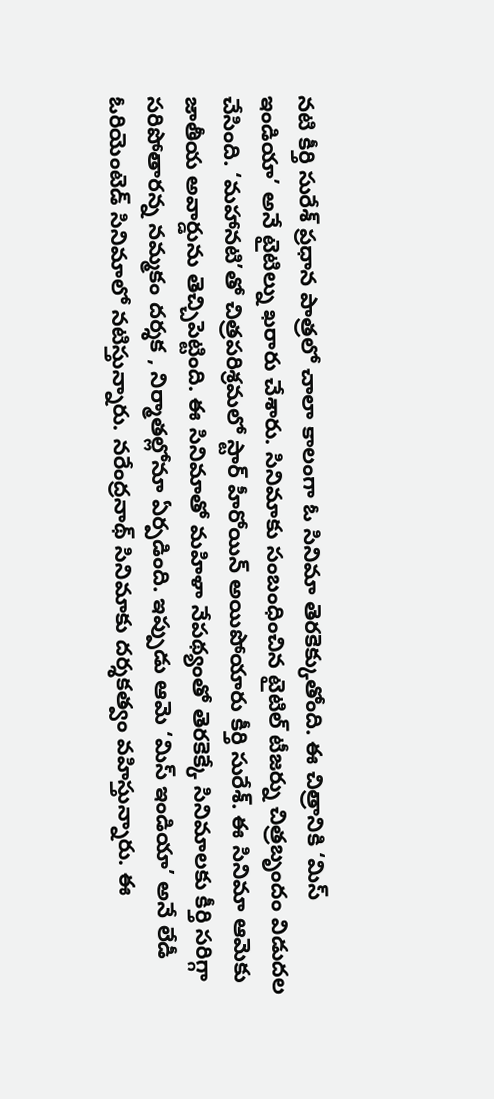నటి కీర్తి సురేశ్ ప్రధాన పాత్రలో చాలా కాలంగా ఓ సినిమా తెరకెక్కుతోంది. ఈ చిత్రానికి ‘మిస్ ఇండియా’ అనే టైటిల్ను ఖరారు చేశారు. సినిమాకు సంబంధించిన టైటిల్ టీజర్ను చిత్రబృందం విడుదల చేసింది. ‘మహానటి’తో చిత్రపరిశ్రమలో స్టార్ హీరోయిన్ అయిపోయారు కీర్తి సురేశ్. ఈ సినిమా ఆమెకు జాతీయ అవార్డును తెచ్చిపెట్టింది. ఈ సినిమాతో మహిళా నేపథ్యంతో తెరకెక్కే సినిమాలకు కీర్తి సరిగ్గా సరిపోతారన్న నమ్మకం దర్శక , నిర్మాతల్లోనూ ఏర్పడింది. ఇప్పుడు ఆమె ‘మిస్ ఇండియా’ అనే లేడీ ఓరియెంటెడ్ సినిమాలో నటిస్తున్నారు. నరేంద్రనాథ్ సినిమాకు దర్శకత్వం వహిస్తున్నారు. ఈ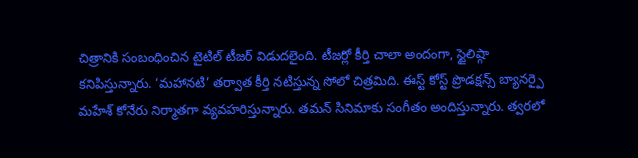చిత్రానికి సంబంధించిన టైటిల్ టీజర్ విడుదలైంది. టీజర్లో కీర్తి చాలా అందంగా, స్టైలిష్గా కనిపిస్తున్నారు. ‘మహానటి’ తర్వాత కీర్తి నటిస్తున్న సోలో చిత్రమిది. ఈస్ట్ కోస్ట్ ప్రొడక్షన్స్ బ్యానర్పై మహేశ్ కోనేరు నిర్మాతగా వ్యవహరిస్తున్నారు. తమన్ సినిమాకు సంగీతం అందిస్తున్నారు. త్వరలో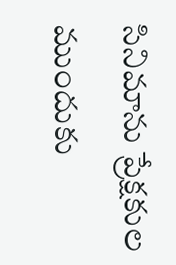సినిమాను ప్రేక్షకుల ముందుకు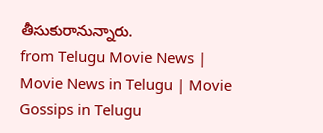తీసుకురానున్నారు.
from Telugu Movie News | Movie News in Telugu | Movie Gossips in Telugu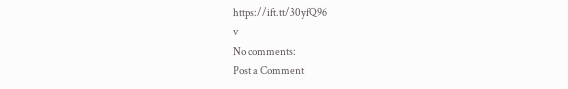https://ift.tt/30yfQ96
v
No comments:
Post a Comment